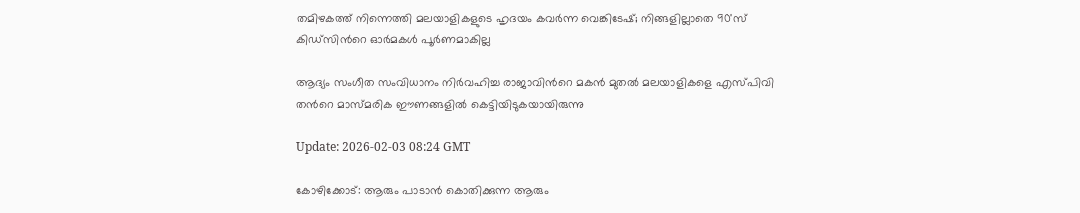തമിഴകത്ത് നിന്നെത്തി മലയാളികളുടെ ഹൃദയം കവര്‍ന്ന വെങ്കിടേഷ്; നിങ്ങളില്ലാതെ 90'സ് കിഡ്സിന്‍റെ ഓര്‍മകൾ പൂര്‍ണമാകില്ല

ആദ്യം സംഗീത സംവിധാനം നിര്‍വഹിച്ച രാജാവിന്‍റെ മകൻ മുതൽ മലയാളികളെ എസ്‍പിവി തന്‍റെ മാസ്മരിക ഈണങ്ങളിൽ കെട്ടിയിടുകയായിരുന്നു

Update: 2026-02-03 08:24 GMT

കോഴിക്കോട്: ആരും പാടാൻ കൊതിക്കുന്ന ആരും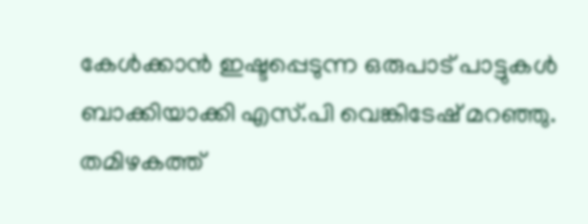കേൾക്കാൻ ഇഷ്ടപ്പെടുന്ന ഒരുപാട് പാട്ടുകൾ ബാക്കിയാക്കി എസ്.പി വെങ്കിടേഷ് മറഞ്ഞു. തമിഴകത്ത്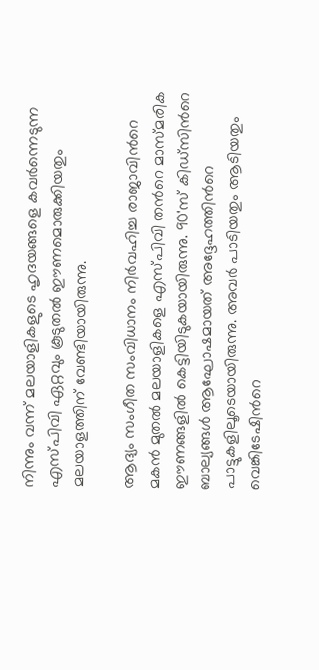നിന്നും വന്ന് മലയാളികളുടെ ഹൃദയങ്ങളെ കവര്‍ന്നെടുന്ന എസ്‍പി‍വി ഏറ്റവും കൂടുതൽ ഈണമൊരുക്കിയതും മലയാളത്തിന് വേണ്ടിയായിരുന്നു.

ആദ്യം സംഗീത സംവിധാനം നിര്‍വഹിച്ച രാജാവിന്‍റെ മകൻ മുതൽ മലയാളികളെ എസ്‍പിവി തന്‍റെ മാസ്മരിക ഈണങ്ങളിൽ കെട്ടിയിടുകയായിരുന്നു. 90'സ് കിഡ്സിന്‍റെ ബാല്യങ്ങൾ ആഘോഷമായത് അദ്ദേഹത്തിന്‍റെ പാട്ടുകളിലൂടെയായിരുന്നു. അവര്‍ പാടിയതും ആടിയതും വെങ്കിടേഷിന്‍റെ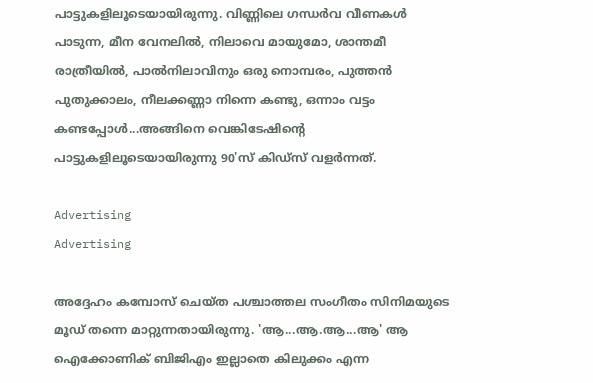പാട്ടുകളിലൂടെയായിരുന്നു. വിണ്ണിലെ ഗന്ധര്‍വ വീണകൾ പാടുന്ന, മീന വേനലിൽ, നിലാവെ മായുമോ, ശാന്തമീ രാത്രീയിൽ, പാൽനിലാവിനും ഒരു നൊമ്പരം, പുത്തൻ പുതുക്കാലം, നീലക്കണ്ണാ നിന്നെ കണ്ടു, ഒന്നാം വട്ടം കണ്ടപ്പോൾ...അങ്ങിനെ വെങ്കിടേഷിന്‍റെ പാട്ടുകളിലൂടെയായിരുന്നു 90'സ് കിഡ്സ് വളര്‍ന്നത്.

Advertising
Advertising

അദ്ദേഹം കമ്പോസ് ചെയ്ത പശ്ചാത്തല സംഗീതം സിനിമയുടെ മൂഡ് തന്നെ മാറ്റുന്നതായിരുന്നു. 'ആ...ആ.ആ...ആ' ആ ഐക്കോണിക് ബിജിഎം ഇല്ലാതെ കിലുക്കം എന്ന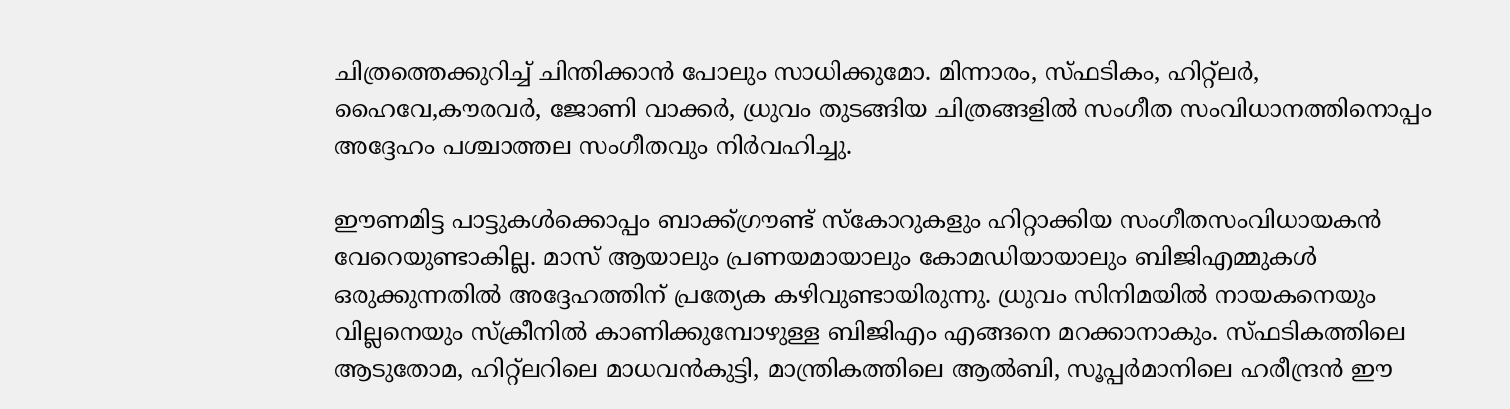ചിത്രത്തെക്കുറിച്ച് ചിന്തിക്കാൻ പോലും സാധിക്കുമോ. മിന്നാരം, സ്ഫടികം, ഹിറ്റ്‍ലര്‍, ഹൈവേ,കൗരവര്‍, ജോണി വാക്കര്‍, ധ്രുവം തുടങ്ങിയ ചിത്രങ്ങളിൽ സംഗീത സംവിധാനത്തിനൊപ്പം അദ്ദേഹം പശ്ചാത്തല സംഗീതവും നിര്‍വഹിച്ചു.

ഈണമിട്ട പാട്ടുകൾക്കൊപ്പം ബാക്ക്ഗ്രൗണ്ട് സ്കോറുകളും ഹിറ്റാക്കിയ സംഗീതസംവിധായകൻ വേറെയുണ്ടാകില്ല. മാസ് ആയാലും പ്രണയമായാലും കോമഡിയായാലും ബിജിഎമ്മുകൾ ഒരുക്കുന്നതിൽ അദ്ദേഹത്തിന് പ്രത്യേക കഴിവുണ്ടായിരുന്നു. ധ്രുവം സിനിമയിൽ നായകനെയും വില്ലനെയും സ്ക്രീനിൽ കാണിക്കുമ്പോഴുള്ള ബിജിഎം എങ്ങനെ മറക്കാനാകും. സ്ഫടികത്തിലെ ആടുതോമ, ഹിറ്റ്ലറിലെ മാധവൻകുട്ടി, മാന്ത്രികത്തിലെ ആൽബി, സൂപ്പര്‍മാനിലെ ഹരീന്ദ്രൻ ഈ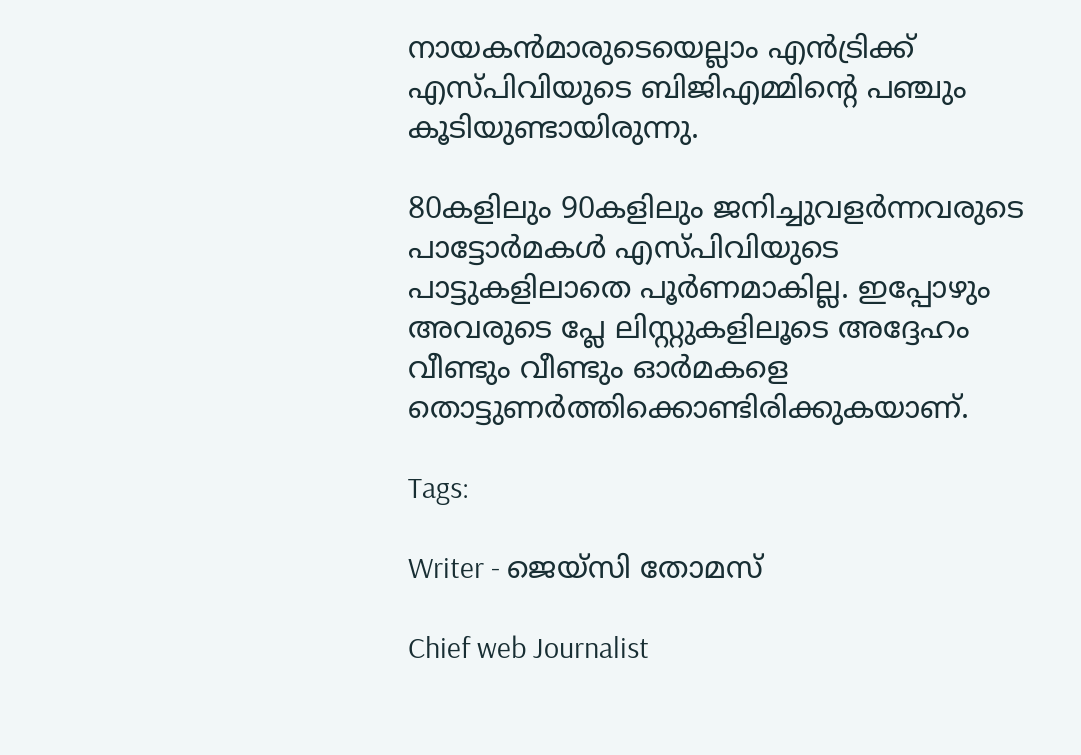നായകൻമാരുടെയെല്ലാം എൻട്രിക്ക് എസ്‍പിവിയുടെ ബിജിഎമ്മിന്‍റെ പഞ്ചും കൂടിയുണ്ടായിരുന്നു.

80കളിലും 90കളിലും ജനിച്ചുവളര്‍ന്നവരുടെ പാട്ടോര്‍മകൾ എസ്‍പിവിയുടെ പാട്ടുകളിലാതെ പൂര്‍ണമാകില്ല. ഇപ്പോഴും അവരുടെ പ്ലേ ലിസ്റ്റുകളിലൂടെ അദ്ദേഹം വീണ്ടും വീണ്ടും ഓര്‍മകളെ തൊട്ടുണര്‍ത്തിക്കൊണ്ടിരിക്കുകയാണ്.

Tags:

Writer - ജെയ്സി തോമസ്

Chief web Journalist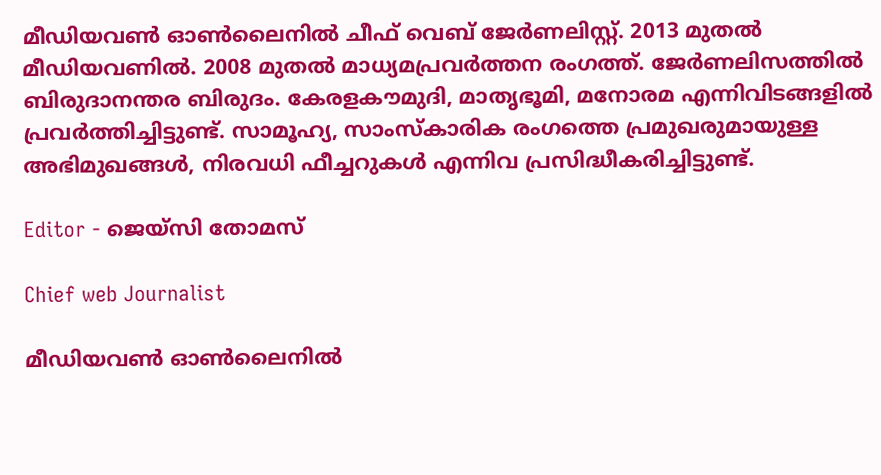മീഡിയവൺ ഓൺലൈനിൽ ചീഫ് വെബ് ജേർണലിസ്റ്റ്. 2013 മുതൽ മീഡിയവണിൽ. 2008 മുതൽ മാധ്യമപ്രവർത്തന രംഗത്ത്. ജേർണലിസത്തിൽ ബിരുദാനന്തര ബിരുദം. കേരളകൗമുദി, മാതൃഭൂമി, മനോരമ എന്നിവിടങ്ങളിൽ പ്രവർത്തിച്ചിട്ടുണ്ട്. സാമൂഹ്യ, സാംസ്‌കാരിക രംഗത്തെ പ്രമുഖരുമായുള്ള അഭിമുഖങ്ങൾ, നിരവധി ഫീച്ചറുകൾ എന്നിവ പ്രസിദ്ധീകരിച്ചിട്ടുണ്ട്.

Editor - ജെയ്സി തോമസ്

Chief web Journalist

മീഡിയവൺ ഓൺലൈനിൽ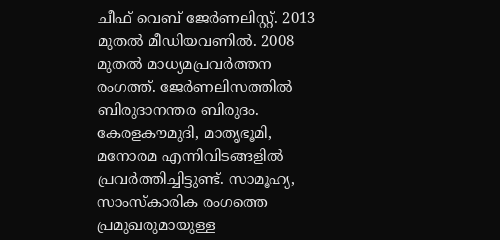ചീഫ് വെബ് ജേർണലിസ്റ്റ്. 2013 മുതൽ മീഡിയവണിൽ. 2008 മുതൽ മാധ്യമപ്രവർത്തന രംഗത്ത്. ജേർണലിസത്തിൽ ബിരുദാനന്തര ബിരുദം. കേരളകൗമുദി, മാതൃഭൂമി, മനോരമ എന്നിവിടങ്ങളിൽ പ്രവർത്തിച്ചിട്ടുണ്ട്. സാമൂഹ്യ, സാംസ്‌കാരിക രംഗത്തെ പ്രമുഖരുമായുള്ള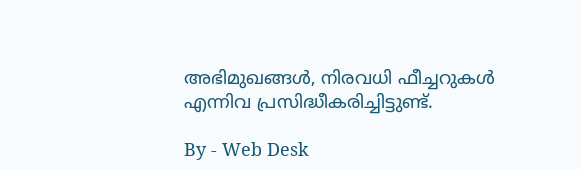അഭിമുഖങ്ങൾ, നിരവധി ഫീച്ചറുകൾ എന്നിവ പ്രസിദ്ധീകരിച്ചിട്ടുണ്ട്.

By - Web Desk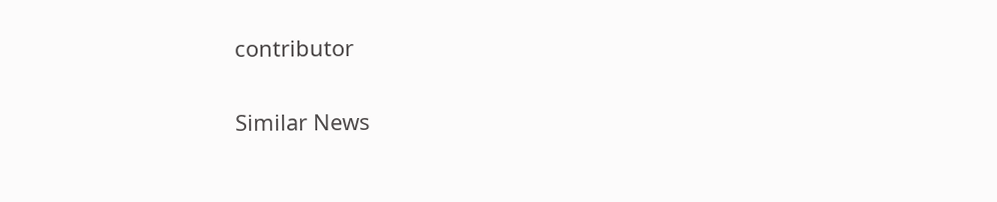contributor

Similar News